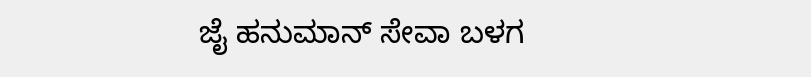ಜೈ ಹನುಮಾನ್ ಸೇವಾ ಬಳಗ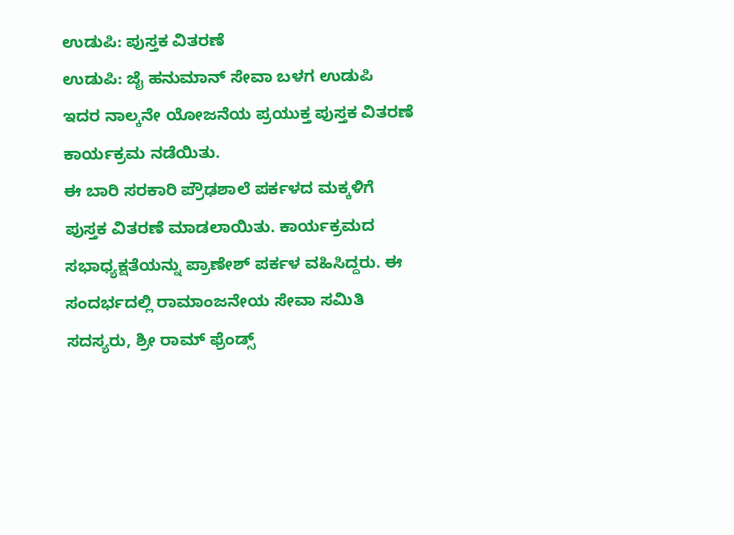ಉಡುಪಿ: ಪುಸ್ತಕ ವಿತರಣೆ
ಉಡುಪಿ: ಜೈ ಹನುಮಾನ್ ಸೇವಾ ಬಳಗ ಉಡುಪಿ ಇದರ ನಾಲ್ಕನೇ ಯೋಜನೆಯ ಪ್ರಯುಕ್ತ ಪುಸ್ತಕ ವಿತರಣೆ ಕಾರ್ಯಕ್ರಮ ನಡೆಯಿತು.
ಈ ಬಾರಿ ಸರಕಾರಿ ಪ್ರೌಢಶಾಲೆ ಪರ್ಕಳದ ಮಕ್ಕಳಿಗೆ ಪುಸ್ತಕ ವಿತರಣೆ ಮಾಡಲಾಯಿತು. ಕಾರ್ಯಕ್ರಮದ ಸಭಾಧ್ಯಕ್ಷತೆಯನ್ನು ಪ್ರಾಣೇಶ್ ಪರ್ಕಳ ವಹಿಸಿದ್ದರು. ಈ ಸಂದರ್ಭದಲ್ಲಿ ರಾಮಾಂಜನೇಯ ಸೇವಾ ಸಮಿತಿ ಸದಸ್ಯರು, ಶ್ರೀ ರಾಮ್ ಫ್ರೆಂಡ್ಸ್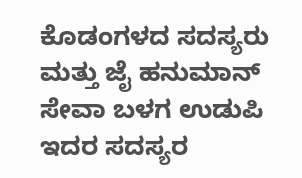ಕೊಡಂಗಳದ ಸದಸ್ಯರು ಮತ್ತು ಜೈ ಹನುಮಾನ್ ಸೇವಾ ಬಳಗ ಉಡುಪಿ ಇದರ ಸದಸ್ಯರ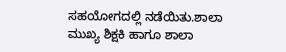ಸಹಯೋಗದಲ್ಲಿ ನಡೆಯಿತು.ಶಾಲಾ ಮುಖ್ಯ ಶಿಕ್ಷಕಿ ಹಾಗೂ ಶಾಲಾ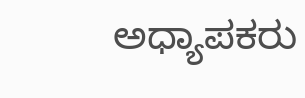ಅಧ್ಯಾಪಕರು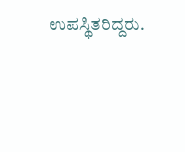ಉಪಸ್ಥಿತರಿದ್ದರು.